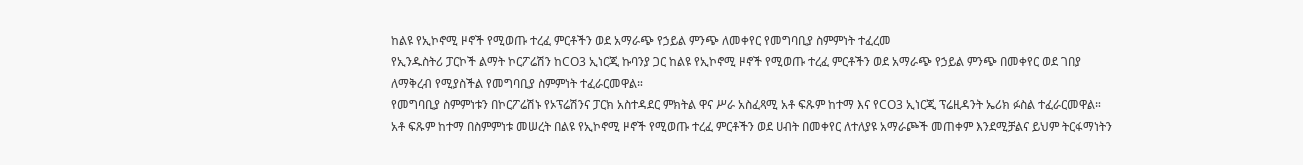ከልዩ የኢኮኖሚ ዞኖች የሚወጡ ተረፈ ምርቶችን ወደ አማራጭ የኃይል ምንጭ ለመቀየር የመግባቢያ ስምምነት ተፈረመ
የኢንዱስትሪ ፓርኮች ልማት ኮርፖሬሽን ከCO3 ኢነርጂ ኩባንያ ጋር ከልዩ የኢኮኖሚ ዞኖች የሚወጡ ተረፈ ምርቶችን ወደ አማራጭ የኃይል ምንጭ በመቀየር ወደ ገበያ ለማቅረብ የሚያስችል የመግባቢያ ስምምነት ተፈራርመዋል።
የመግባቢያ ስምምነቱን በኮርፖሬሽኑ የኦፕሬሽንና ፓርክ አስተዳደር ምክትል ዋና ሥራ አስፈጻሚ አቶ ፍጹም ከተማ እና የCO3 ኢነርጂ ፕሬዚዳንት ኤሪክ ፉስል ተፈራርመዋል።
አቶ ፍጹም ከተማ በስምምነቱ መሠረት በልዩ የኢኮኖሚ ዞኖች የሚወጡ ተረፈ ምርቶችን ወደ ሀብት በመቀየር ለተለያዩ አማራጮች መጠቀም እንደሚቻልና ይህም ትርፋማነትን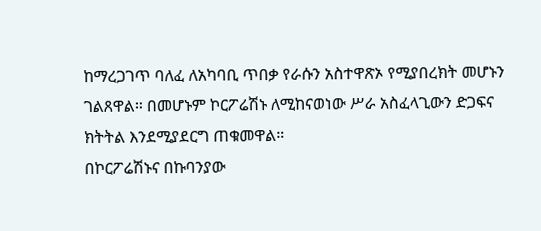ከማረጋገጥ ባለፈ ለአካባቢ ጥበቃ የራሱን አስተዋጽኦ የሚያበረክት መሆኑን ገልጸዋል። በመሆኑም ኮርፖሬሽኑ ለሚከናወነው ሥራ አስፈላጊውን ድጋፍና ክትትል እንደሚያደርግ ጠቁመዋል።
በኮርፖሬሽኑና በኩባንያው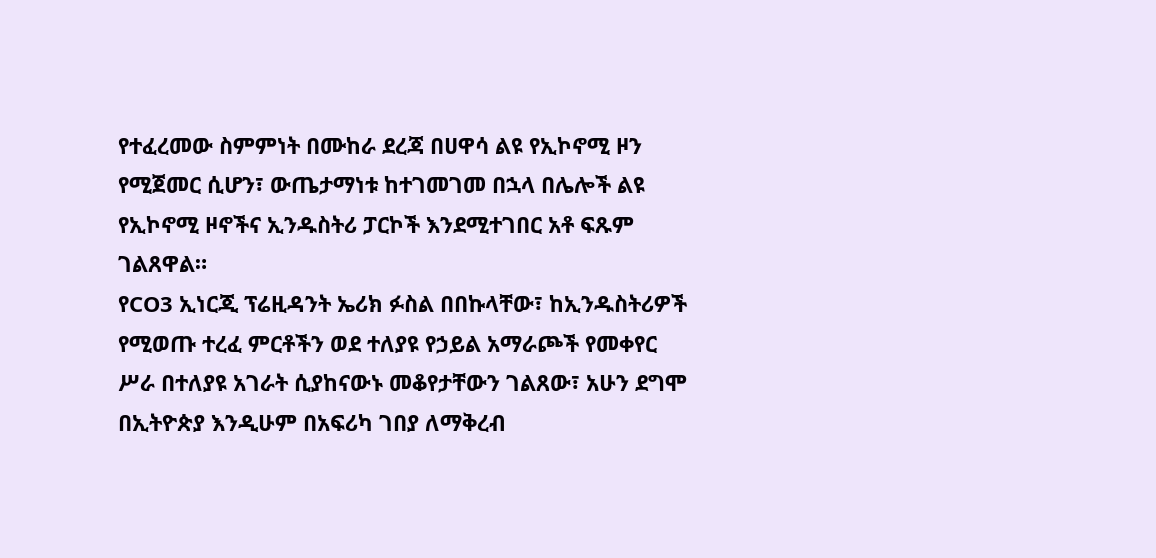የተፈረመው ስምምነት በሙከራ ደረጃ በሀዋሳ ልዩ የኢኮኖሚ ዞን የሚጀመር ሲሆን፣ ውጤታማነቱ ከተገመገመ በኋላ በሌሎች ልዩ የኢኮኖሚ ዞኖችና ኢንዱስትሪ ፓርኮች እንደሚተገበር አቶ ፍጹም ገልጸዋል።
የCO3 ኢነርጂ ፕሬዚዳንት ኤሪክ ፉስል በበኩላቸው፣ ከኢንዱስትሪዎች የሚወጡ ተረፈ ምርቶችን ወደ ተለያዩ የኃይል አማራጮች የመቀየር ሥራ በተለያዩ አገራት ሲያከናውኑ መቆየታቸውን ገልጸው፣ አሁን ደግሞ በኢትዮጵያ እንዲሁም በአፍሪካ ገበያ ለማቅረብ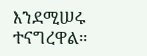እንደሚሠሩ ተናግረዋል።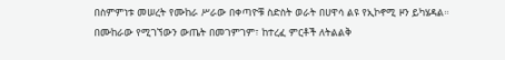በስምምነቱ መሠረት የሙከራ ሥራው በቀጣዮቹ ስድስት ወራት በሀዋሳ ልዩ የኢኮኖሚ ዞን ይካሄዳል። በሙከራው የሚገኘውን ውጤት በመገምገም፣ ከተረፈ ምርቶች ለትልልቅ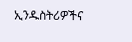ኢንዱስትሪዎችና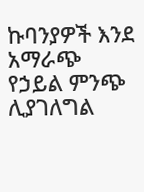ኩባንያዎች እንደ አማራጭ የኃይል ምንጭ ሊያገለግል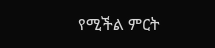የሚችል ምርት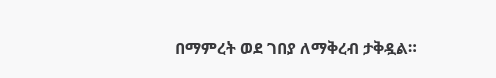በማምረት ወደ ገበያ ለማቅረብ ታቅዷል።